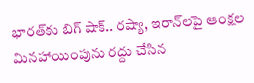భారత్‌కు బిగ్ షాక్.. రష్యా, ఇరాన్‌లపై ఆంక్షల మినహాయింపును రద్దు చేసిన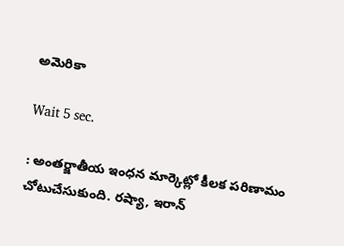అమెరికా

Wait 5 sec.

: అంతర్జాతీయ ఇంధన మార్కెట్లో కీలక పరిణామం చోటుచేసుకుంది. రష్యా, ఇరాన్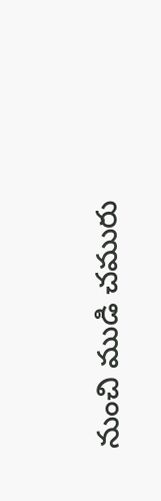నుంచి ముడి చమురు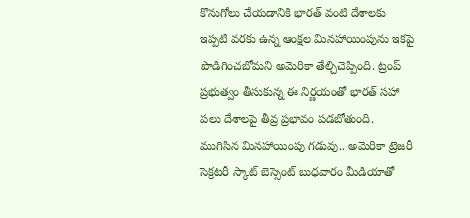కొనుగోలు చేయడానికి భారత్ వంటి దేశాలకు ఇప్పటి వరకు ఉన్న ఆంక్షల మినహాయింపును ఇకపై పొడిగించబోమని అమెరికా తేల్చిచెప్పింది. ట్రంప్ ప్రభుత్వం తీసుకున్న ఈ నిర్ణయంతో భారత్ సహా పలు దేశాలపై తీవ్ర ప్రభావం పడబోతుంది. ముగిసిన మినహాయింపు గడువు.. అమెరికా ట్రెజరీ సెక్రటరీ స్కాట్ బెస్సెంట్ బుధవారం మీడియాతో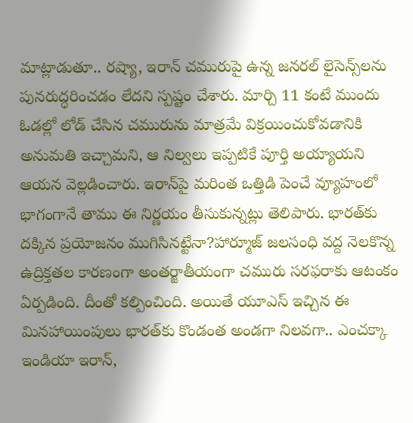మాట్లాడుతూ.. రష్యా, ఇరాన్ చమురుపై ఉన్న జనరల్ లైసెన్స్‌లను పునరుద్ధరించడం లేదని స్పష్టం చేశారు. మార్చి 11 కంటే ముందు ఓడల్లో లోడ్ చేసిన చమురును మాత్రమే విక్రయించుకోవడానికి అనుమతి ఇచ్చామని, ఆ నిల్వలు ఇప్పటికే పూర్తి అయ్యాయని ఆయన వెల్లడించారు. ఇరాన్‌పై మరింత ఒత్తిడి పెంచే వ్యూహంలో భాగంగానే తాము ఈ నిర్ణయం తీసుకున్నట్లు తెలిపారు. భారత్‌కు దక్కిన ప్రయోజనం ముగిసినట్టేనా?హార్మూజ్ జలసంధి వద్ద నెలకొన్న ఉద్రిక్తతల కారణంగా అంతర్జాతీయంగా చమురు సరఫరాకు ఆటంకం ఏర్పడింది. దీంతో కల్పించింది. అయితే యూఎస్ ఇచ్చిన ఈ మినహాయింపులు భారత్‌కు కొండంత అండగా నిలవగా.. ఎంచక్కా ఇండియా ఇరాన్,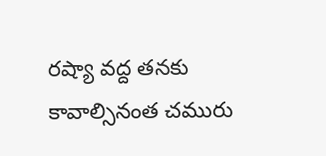రష్యా వద్ద తనకు కావాల్సినంత చమురు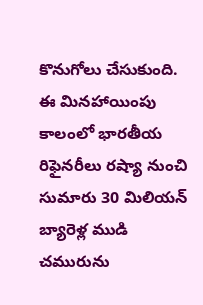కొనుగోలు చేసుకుంది. ఈ మినహాయింపు కాలంలో భారతీయ రిఫైనరీలు రష్యా నుంచి సుమారు 30 మిలియన్ బ్యారెళ్ల ముడి చమురును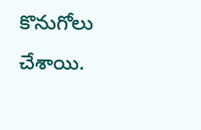కొనుగోలు చేశాయి.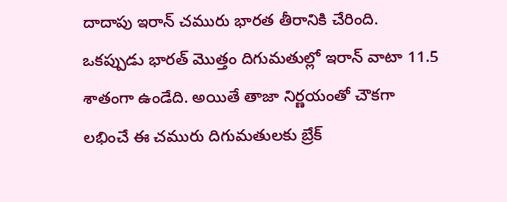దాదాపు ఇరాన్ చమురు భారత తీరానికి చేరింది. ఒకప్పుడు భారత్ మొత్తం దిగుమతుల్లో ఇరాన్ వాటా 11.5 శాతంగా ఉండేది. అయితే తాజా నిర్ణయంతో చౌకగా లభించే ఈ చమురు దిగుమతులకు బ్రేక్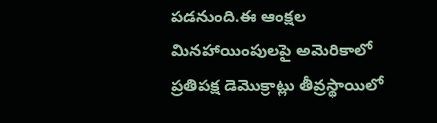పడనుంది.ఈ ఆంక్షల మినహాయింపులపై అమెరికాలో ప్రతిపక్ష డెమొక్రాట్లు తీవ్రస్థాయిలో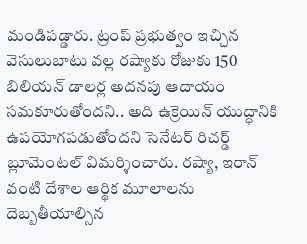మండిపడ్డారు. ట్రంప్ ప్రభుత్వం ఇచ్చిన వెసులుబాటు వల్ల రష్యాకు రోజుకు 150 బిలియన్ డాలర్ల అదనపు ఆదాయం సమకూరుతోందని.. అది ఉక్రెయిన్ యుద్ధానికి ఉపయోగపడుతోందని సెనేటర్ రిచర్డ్ బ్లూమెంటల్ విమర్శించారు. రష్యా, ఇరాన్ వంటి దేశాల ఆర్థిక మూలాలను దెబ్బతీయాల్సిన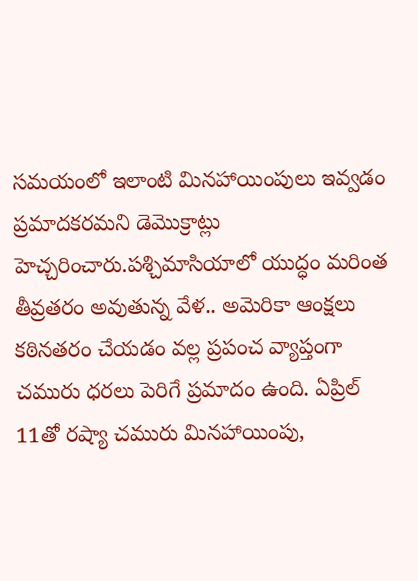సమయంలో ఇలాంటి మినహాయింపులు ఇవ్వడం ప్రమాదకరమని డెమొక్రాట్లు హెచ్చరించారు.పశ్చిమాసియాలో యుద్ధం మరింత తీవ్రతరం అవుతున్న వేళ.. అమెరికా ఆంక్షలు కఠినతరం చేయడం వల్ల ప్రపంచ వ్యాప్తంగా చమురు ధరలు పెరిగే ప్రమాదం ఉంది. ఏప్రిల్ 11తో రష్యా చమురు మినహాయింపు,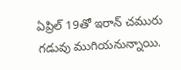ఏప్రిల్ 19తో ఇరాన్ చమురు గడువు ముగియనున్నాయి.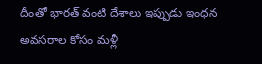దీంతో భారత్ వంటి దేశాలు ఇప్పుడు ఇంధన అవసరాల కోసం మళ్లీ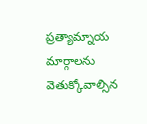ప్రత్యామ్నాయ మార్గాలను వెతుక్కోవాల్సిన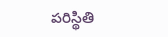పరిస్థితి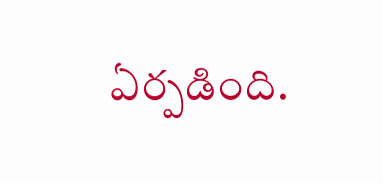ఏర్పడింది.